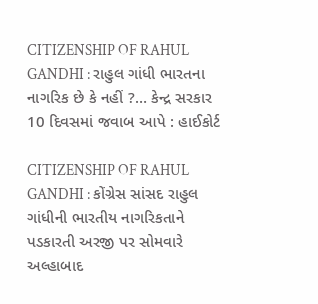CITIZENSHIP OF RAHUL GANDHI : રાહુલ ગાંધી ભારતના નાગરિક છે કે નહીં ?… કેન્દ્ર સરકાર 10 દિવસમાં જવાબ આપે : હાઈકોર્ટ

CITIZENSHIP OF RAHUL GANDHI : કોંગ્રેસ સાંસદ રાહુલ ગાંધીની ભારતીય નાગરિકતાને પડકારતી અરજી પર સોમવારે અલ્હાબાદ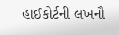હાઈકોર્ટની લખનૌ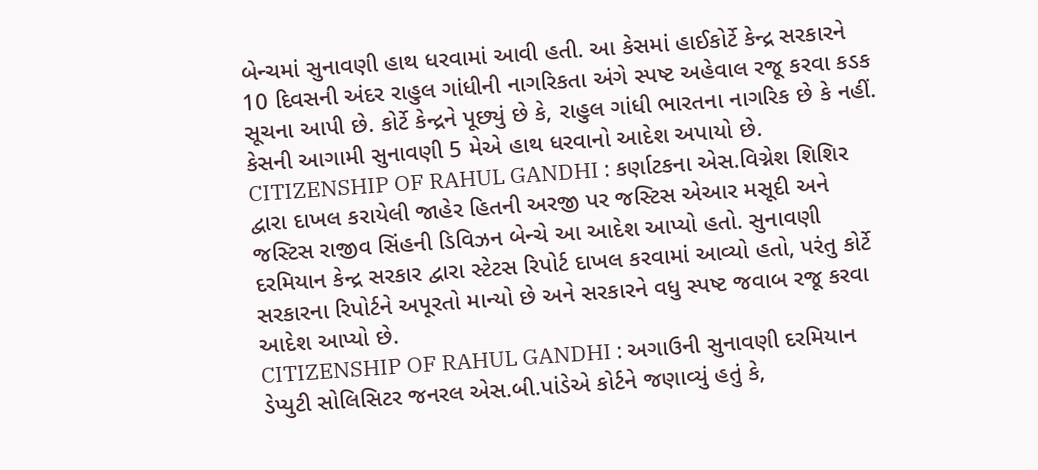બેન્ચમાં સુનાવણી હાથ ધરવામાં આવી હતી. આ કેસમાં હાઈકોર્ટે કેન્દ્ર સરકારને 10 દિવસની અંદર રાહુલ ગાંધીની નાગરિકતા અંગે સ્પષ્ટ અહેવાલ રજૂ કરવા કડક સૂચના આપી છે. કોર્ટે કેન્દ્રને પૂછ્યું છે કે, રાહુલ ગાંધી ભારતના નાગરિક છે કે નહીં. કેસની આગામી સુનાવણી 5 મેએ હાથ ધરવાનો આદેશ અપાયો છે.
CITIZENSHIP OF RAHUL GANDHI : કર્ણાટકના એસ.વિગ્નેશ શિશિર દ્વારા દાખલ કરાયેલી જાહેર હિતની અરજી પર જસ્ટિસ એઆર મસૂદી અને જસ્ટિસ રાજીવ સિંહની ડિવિઝન બેન્ચે આ આદેશ આપ્યો હતો. સુનાવણી દરમિયાન કેન્દ્ર સરકાર દ્વારા સ્ટેટસ રિપોર્ટ દાખલ કરવામાં આવ્યો હતો, પરંતુ કોર્ટે સરકારના રિપોર્ટને અપૂરતો માન્યો છે અને સરકારને વધુ સ્પષ્ટ જવાબ રજૂ કરવા આદેશ આપ્યો છે.
CITIZENSHIP OF RAHUL GANDHI : અગાઉની સુનાવણી દરમિયાન ડેપ્યુટી સોલિસિટર જનરલ એસ.બી.પાંડેએ કોર્ટને જણાવ્યું હતું કે,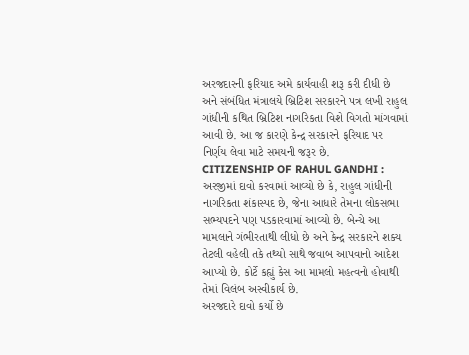અરજદારની ફરિયાદ અમે કાર્યવાહી શરૂ કરી દીધી છે અને સંબંધિત મંત્રાલયે બ્રિટિશ સરકારને પત્ર લખી રાહુલ ગાંધીની કથિત બ્રિટિશ નાગરિકતા વિશે વિગતો માંગવામાં આવી છે. આ જ કારણે કેન્દ્ર સરકારને ફરિયાદ પર નિર્ણય લેવા માટે સમયની જરૂર છે.
CITIZENSHIP OF RAHUL GANDHI : અરજીમાં દાવો કરવામાં આવ્યો છે કે, રાહુલ ગાંધીની નાગરિકતા શંકાસ્પદ છે, જેના આધારે તેમના લોકસભા સભ્યપદને પણ પડકારવામાં આવ્યો છે. બેન્ચે આ મામલાને ગંભીરતાથી લીધો છે અને કેન્દ્ર સરકારને શક્ય તેટલી વહેલી તકે તથ્યો સાથે જવાબ આપવાનો આદેશ આપ્યો છે. કોર્ટે કહ્યું કેસ આ મામલો મહત્વનો હોવાથી તેમાં વિલંબ અસ્વીકાર્ય છે.
અરજદારે દાવો કર્યો છે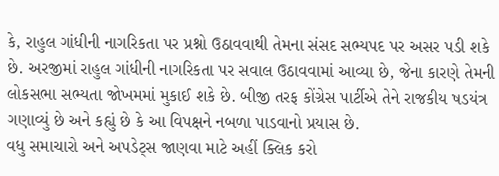કે, રાહુલ ગાંધીની નાગરિકતા પર પ્રશ્નો ઉઠાવવાથી તેમના સંસદ સભ્યપદ પર અસર પડી શકે છે. અરજીમાં રાહુલ ગાંધીની નાગરિકતા પર સવાલ ઉઠાવવામાં આવ્યા છે, જેના કારણે તેમની લોકસભા સભ્યતા જોખમમાં મુકાઈ શકે છે. બીજી તરફ કોંગ્રેસ પાર્ટીએ તેને રાજકીય ષડયંત્ર ગણાવ્યું છે અને કહ્યું છે કે આ વિપક્ષને નબળા પાડવાનો પ્રયાસ છે.
વધુ સમાચારો અને અપડેટ્સ જાણવા માટે અહીં ક્લિક કરો